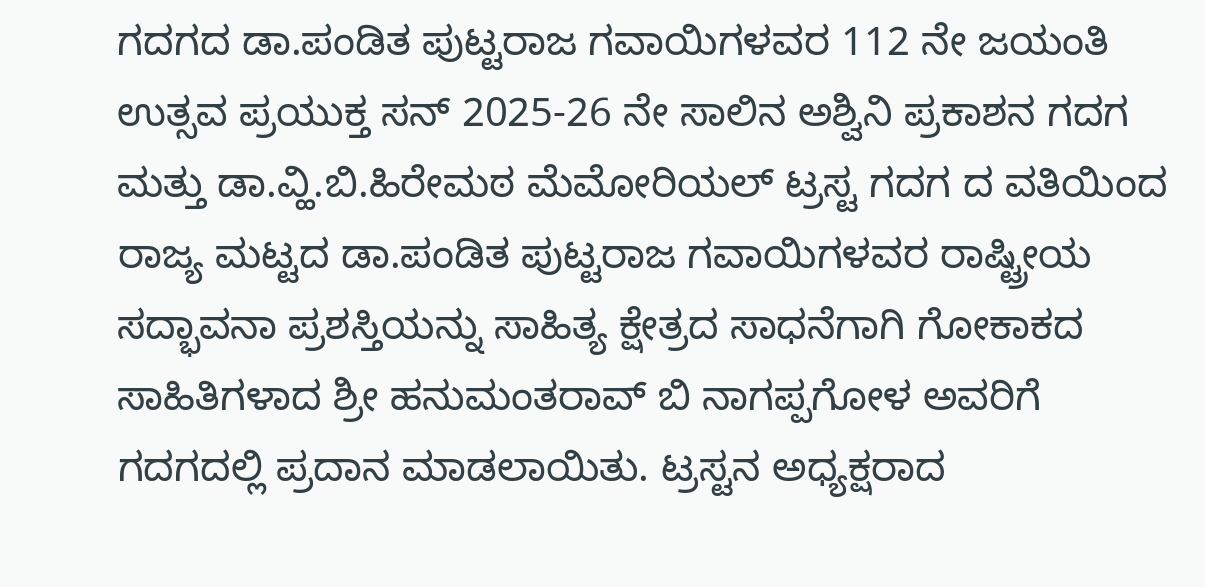ಗದಗದ ಡಾ.ಪಂಡಿತ ಪುಟ್ಟರಾಜ ಗವಾಯಿಗಳವರ 112 ನೇ ಜಯಂತಿ ಉತ್ಸವ ಪ್ರಯುಕ್ತ ಸನ್ 2025-26 ನೇ ಸಾಲಿನ ಅಶ್ವಿನಿ ಪ್ರಕಾಶನ ಗದಗ ಮತ್ತು ಡಾ.ವ್ಹಿ.ಬಿ.ಹಿರೇಮಠ ಮೆಮೋರಿಯಲ್ ಟ್ರಸ್ಟ ಗದಗ ದ ವತಿಯಿಂದ ರಾಜ್ಯ ಮಟ್ಟದ ಡಾ.ಪಂಡಿತ ಪುಟ್ಟರಾಜ ಗವಾಯಿಗಳವರ ರಾಷ್ಟ್ರೀಯ ಸದ್ಭಾವನಾ ಪ್ರಶಸ್ತಿಯನ್ನು ಸಾಹಿತ್ಯ ಕ್ಷೇತ್ರದ ಸಾಧನೆಗಾಗಿ ಗೋಕಾಕದ ಸಾಹಿತಿಗಳಾದ ಶ್ರೀ ಹನುಮಂತರಾವ್ ಬಿ ನಾಗಪ್ಪಗೋಳ ಅವರಿಗೆ ಗದಗದಲ್ಲಿ ಪ್ರದಾನ ಮಾಡಲಾಯಿತು. ಟ್ರಸ್ಟನ ಅಧ್ಯಕ್ಷರಾದ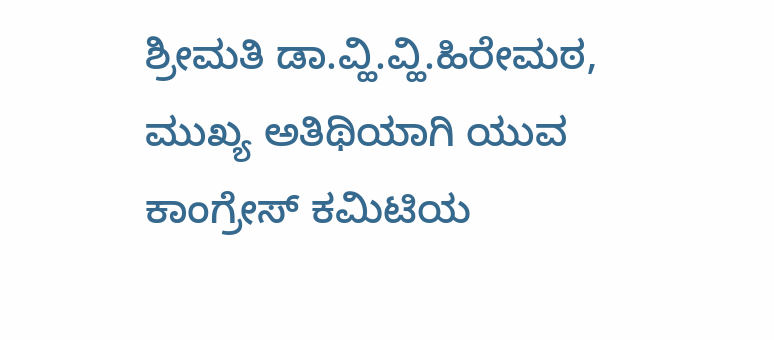ಶ್ರೀಮತಿ ಡಾ.ವ್ಹಿ.ವ್ಹಿ.ಹಿರೇಮಠ, ಮುಖ್ಯ ಅತಿಥಿಯಾಗಿ ಯುವ ಕಾಂಗ್ರೇಸ್ ಕಮಿಟಿಯ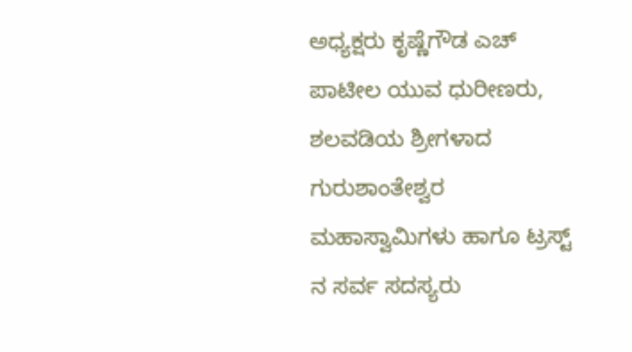ಅಧ್ಯಕ್ಷರು ಕೃಷ್ಣೆಗೌಡ ಎಚ್ ಪಾಟೀಲ ಯುವ ಧುರೀಣರು, ಶಲವಡಿಯ ಶ್ರೀಗಳಾದ ಗುರುಶಾಂತೇಶ್ವರ ಮಹಾಸ್ವಾಮಿಗಳು ಹಾಗೂ ಟ್ರಸ್ಟ್ ನ ಸರ್ವ ಸದಸ್ಯರು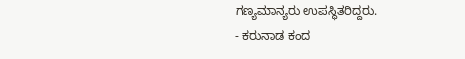ಗಣ್ಯಮಾನ್ಯರು ಉಪಸ್ಥಿತರಿದ್ದರು.
- ಕರುನಾಡ ಕಂದ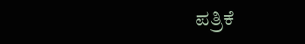ಪತ್ರಿಕೆ